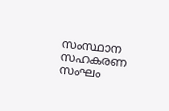സംസ്ഥാന സഹകരണ സംഘം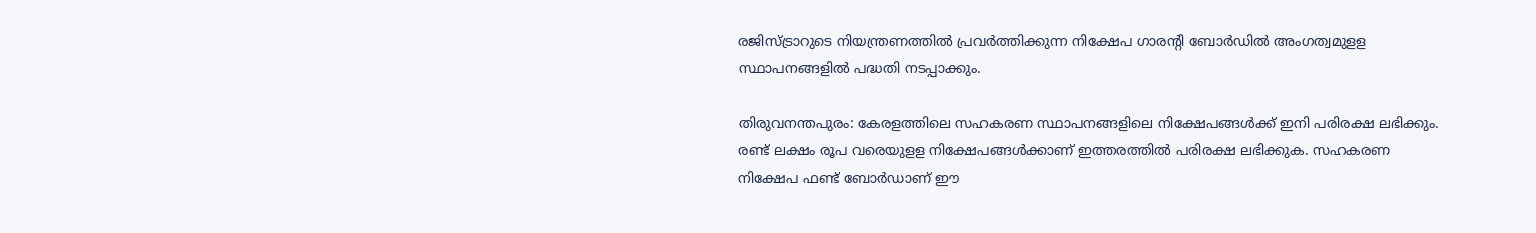രജിസ്ട്രാറുടെ നിയന്ത്രണത്തില്‍ പ്രവര്‍ത്തിക്കുന്ന നിക്ഷേപ ഗാരന്‍റി ബോര്‍ഡില്‍ അംഗത്വമുളള സ്ഥാപനങ്ങളില്‍ പദ്ധതി നടപ്പാക്കും.

തിരുവനന്തപുരം: കേരളത്തിലെ സഹകരണ സ്ഥാപനങ്ങളിലെ നിക്ഷേപങ്ങള്‍ക്ക് ഇനി പരിരക്ഷ ലഭിക്കും. രണ്ട് ലക്ഷം രൂപ വരെയുളള നിക്ഷേപങ്ങള്‍ക്കാണ് ഇത്തരത്തില്‍ പരിരക്ഷ ലഭിക്കുക. സഹകരണ നിക്ഷേപ ഫണ്ട് ബോര്‍ഡാണ് ഈ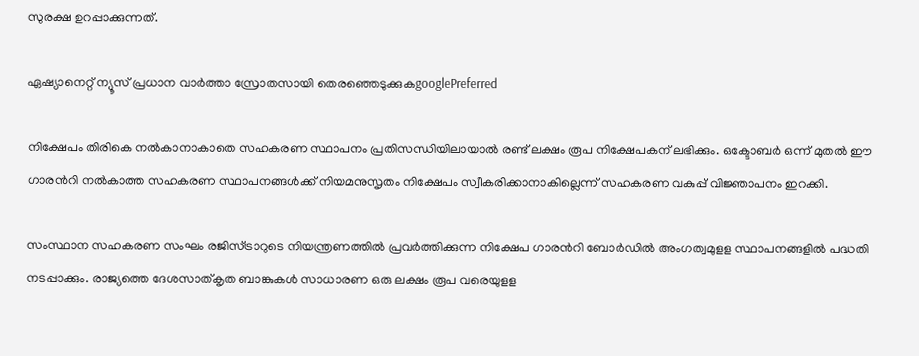സുരക്ഷ ഉറപ്പാക്കുന്നത്.

ഏഷ്യാനെറ്റ് ന്യൂസ് പ്രധാന വാർത്താ സ്രോതസായി തെരഞ്ഞെടുക്കുകgooglePreferred

നിക്ഷേപം തിരികെ നല്‍കാനാകാതെ സഹകരണ സ്ഥാപനം പ്രതിസന്ധിയിലായാല്‍ രണ്ട് ലക്ഷം രൂപ നിക്ഷേപകന് ലഭിക്കും. ഒക്ടോബര്‍ ഒന്ന് മുതല്‍ ഈ ഗാരന്‍റി നല്‍കാത്ത സഹകരണ സ്ഥാപനങ്ങള്‍ക്ക് നിയമനുസൃതം നിക്ഷേപം സ്വീകരിക്കാനാകില്ലെന്ന് സഹകരണ വകുപ്പ് വിജ്ഞാപനം ഇറക്കി.

സംസ്ഥാന സഹകരണ സംഘം രജിസ്ട്രാറുടെ നിയന്ത്രണത്തില്‍ പ്രവര്‍ത്തിക്കുന്ന നിക്ഷേപ ഗാരന്‍റി ബോര്‍ഡില്‍ അംഗത്വമുളള സ്ഥാപനങ്ങളില്‍ പദ്ധതി നടപ്പാക്കും. രാജ്യത്തെ ദേശസാത്കൃത ബാങ്കുകള്‍ സാധാരണ ഒരു ലക്ഷം രൂപ വരെയുളള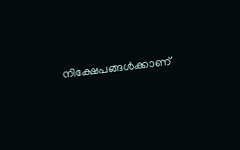നിക്ഷേപങ്ങള്‍ക്കാണ്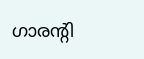ഗാരന്‍റി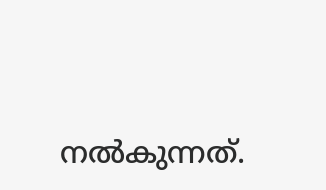നല്‍കുന്നത്.